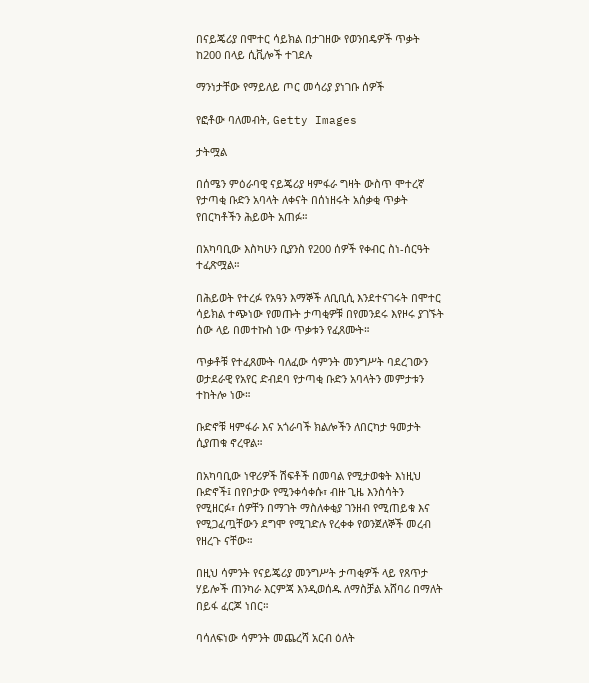በናይጄሪያ በሞተር ሳይክል በታገዘው የወንበዴዎች ጥቃት ከ200 በላይ ሲቪሎች ተገደሉ

ማንነታቸው የማይለይ ጦር መሳሪያ ያነገቡ ሰዎች

የፎቶው ባለመብት, Getty Images

ታትሟል

በሰሜን ምዕራባዊ ናይጄሪያ ዛምፋራ ግዛት ውስጥ ሞተረኛ የታጣቂ ቡድን አባላት ለቀናት በሰነዘሩት አሰቃቂ ጥቃት የበርካቶችን ሕይወት አጠፉ።

በአካባቢው እስካሁን ቢያንስ የ200 ሰዎች የቀብር ስነ-ሰርዓት ተፈጽሟል።

በሕይወት የተረፉ የአዓን እማኞች ለቢቢሲ እንደተናገሩት በሞተር ሳይክል ተጭነው የመጡት ታጣቂዎቹ በየመንደሩ እየዞሩ ያገኙት ሰው ላይ በመተኩስ ነው ጥቃቱን የፈጸሙት።

ጥቃቶቹ የተፈጸሙት ባለፈው ሳምንት መንግሥት ባደረገውን ወታደራዊ የአየር ድብደባ የታጣቂ ቡድን አባላትን መምታቱን ተከትሎ ነው።

ቡድኖቹ ዛምፋራ እና አጎራባች ክልሎችን ለበርካታ ዓመታት ሲያጠቁ ኖረዋል።

በአካባቢው ነዋሪዎች ሽፍቶች በመባል የሚታወቁት እነዚህ ቡድኖች፤ በየቦታው የሚንቀሳቀሱ፣ ብዙ ጊዜ እንስሳትን የሚዘርፉ፣ ሰዎቸን በማገት ማስለቀቂያ ገንዘብ የሚጠይቁ እና የሚጋፈጧቸውን ደግሞ የሚገድሉ የረቀቀ የወንጀለኞች መረብ የዘረጉ ናቸው።

በዚህ ሳምንት የናይጄሪያ መንግሥት ታጣቂዎች ላይ የጸጥታ ሃይሎች ጠንካራ እርምጃ እንዲወሰዱ ለማስቻል አሸባሪ በማለት በይፋ ፈርጆ ነበር።

ባሳለፍነው ሳምንት መጨረሻ አርብ ዕለት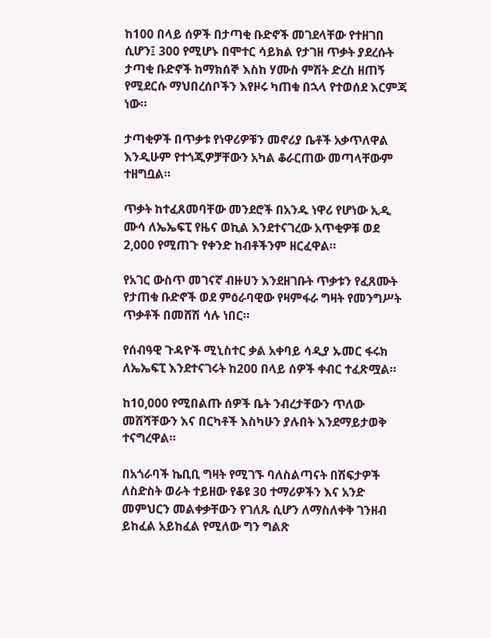ከ100 በላይ ሰዎች በታጣቂ ቡድኖች መገደላቸው የተዘገበ ሲሆን፤ 300 የሚሆኑ በሞተር ሳይክል የታገዘ ጥቃት ያደረሱት ታጣቂ ቡድኖች ከማክሰኞ እስከ ሃሙስ ምሽት ድረስ ዘጠኝ የሚደርሱ ማህበረሰቦችን እየዞሩ ካጠቁ በኋላ የተወሰደ እርምጃ ነው።

ታጣቂዎች በጥቃቱ የነዋሪዎቹን መኖሪያ ቤቶች አቃጥለዋል እንዲሁም የተጎጂዎቻቸውን አካል ቆራርጠው መጣላቸውም ተዘግቧል።

ጥቃት ከተፈጸመባቸው መንደሮች በአንዱ ነዋሪ የሆነው ኢዲ ሙሳ ለኤኤፍፒ የዜና ወኪል እንደተናገረው አጥቂዎቹ ወደ 2,000 የሚጠጉ የቀንድ ከብቶችንም ዘርፈዋል።

የአገር ውስጥ መገናኛ ብዙሀን እንደዘገቡት ጥቃቱን የፈጸሙት የታጠቁ ቡድኖች ወደ ምዕራባዊው የዛምፋራ ግዛት የመንግሥት ጥቃቶች በመሸሽ ሳሉ ነበር።

የሰብዓዊ ጉዳዮች ሚኒስተር ቃል አቀባይ ሳዲያ ኡመር ፋሩክ ለኤኤፍፒ እንደተናገሩት ከ200 በላይ ሰዎች ቀብር ተፈጽሟል።

ከ10,000 የሚበልጡ ሰዎች ቤት ንብረታቸውን ጥለው መሸሻቸውን እና በርካቶች እስካሁን ያሉበት እንደማይታወቅ ተናግረዋል።

በአጎራባች ኬቢቢ ግዛት የሚገኙ ባለስልጣናት በሽፍታዎች ለስድስት ወራት ተይዘው የቆዩ 30 ተማሪዎችን እና አንድ መምህርን መልቀቃቸውን የገለጹ ሲሆን ለማስለቀቅ ገንዘብ ይከፈል አይከፈል የሚለው ግን ግልጽ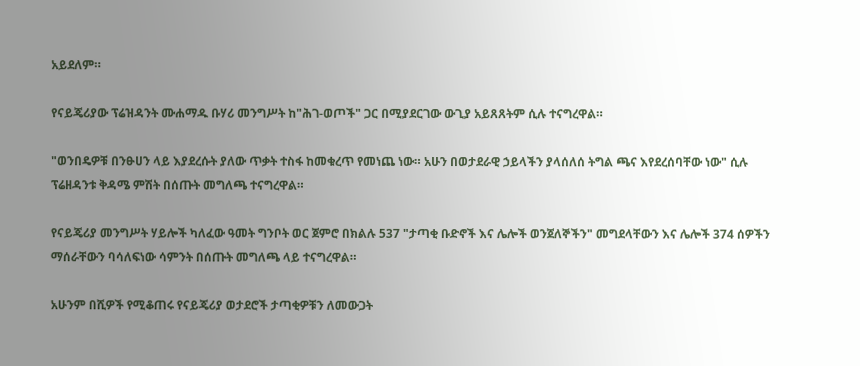አይደለም።

የናይጄሪያው ፕሬዝዳንት ሙሐማዱ ቡሃሪ መንግሥት ከ"ሕገ-ወጦች" ጋር በሚያደርገው ውጊያ አይጸጸትም ሲሉ ተናግረዋል።

"ወንበዴዎቹ በንፁሀን ላይ እያደረሱት ያለው ጥቃት ተስፋ ከመቁረጥ የመነጨ ነው። አሁን በወታደራዊ ኃይላችን ያላሰለሰ ትግል ጫና እየደረሰባቸው ነው" ሲሉ ፕሬዘዳንቱ ቅዳሜ ምሽት በሰጡት መግለጫ ተናግረዋል።

የናይጄሪያ መንግሥት ሃይሎች ካለፈው ዓመት ግንቦት ወር ጀምሮ በክልሉ 537 "ታጣቂ ቡድኖች እና ሌሎች ወንጀለኞችን" መግደላቸውን እና ሌሎች 374 ሰዎችን ማሰራቸውን ባሳለፍነው ሳምንት በሰጡት መግለጫ ላይ ተናግረዋል።

አሁንም በሺዎች የሚቆጠሩ የናይጄሪያ ወታደሮች ታጣቂዎቹን ለመውጋት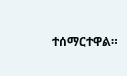ተሰማርተዋል።